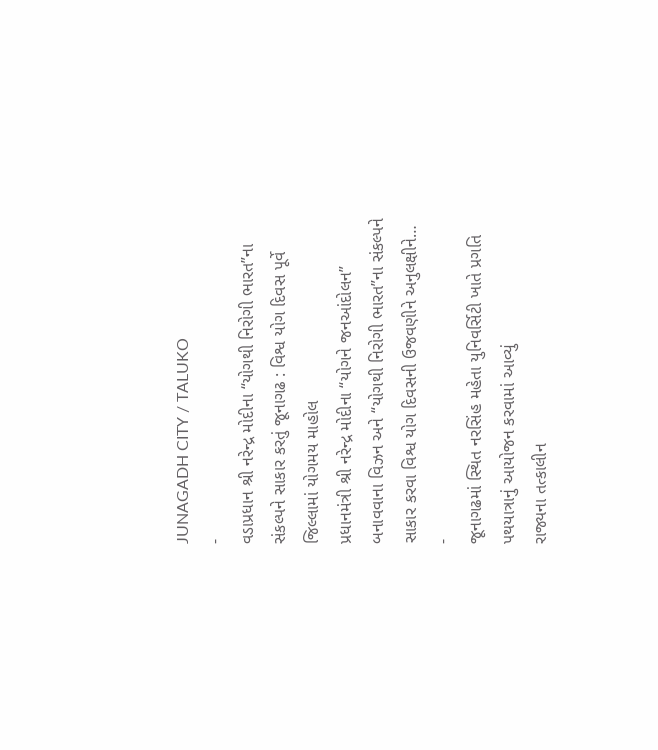JUNAGADH CITY / TALUKO
-
વડાપ્રધાન શ્રી નરેન્દ્ર મોદીના “યોગથી નિરોગી ભારત”ના સંકલ્પને સાકાર કરતું જૂનાગઢ : વિશ્વ યોગ દિવસ પૂર્વે જિલ્લામાં યોગમય માહોલ
પ્રધાનમંત્રી શ્રી નરેન્દ્ર મોદીના “યોગને જનઆંદોલન” બનાવવાના વિઝન અને “યોગથી નિરોગી ભારત”ના સંકલ્પને સાકાર કરવા વિશ્વ યોગ દિવસની ઉજવણીને અનુલક્ષીને…
-
જૂનાગઢમાં સ્થિત નરસિંહ મહેતા યુનિવર્સિટી ખાતે પ્રગતિ પથયાત્રાનું આયોજન કરવામાં આવ્યું
રાજ્યના તત્કાલીન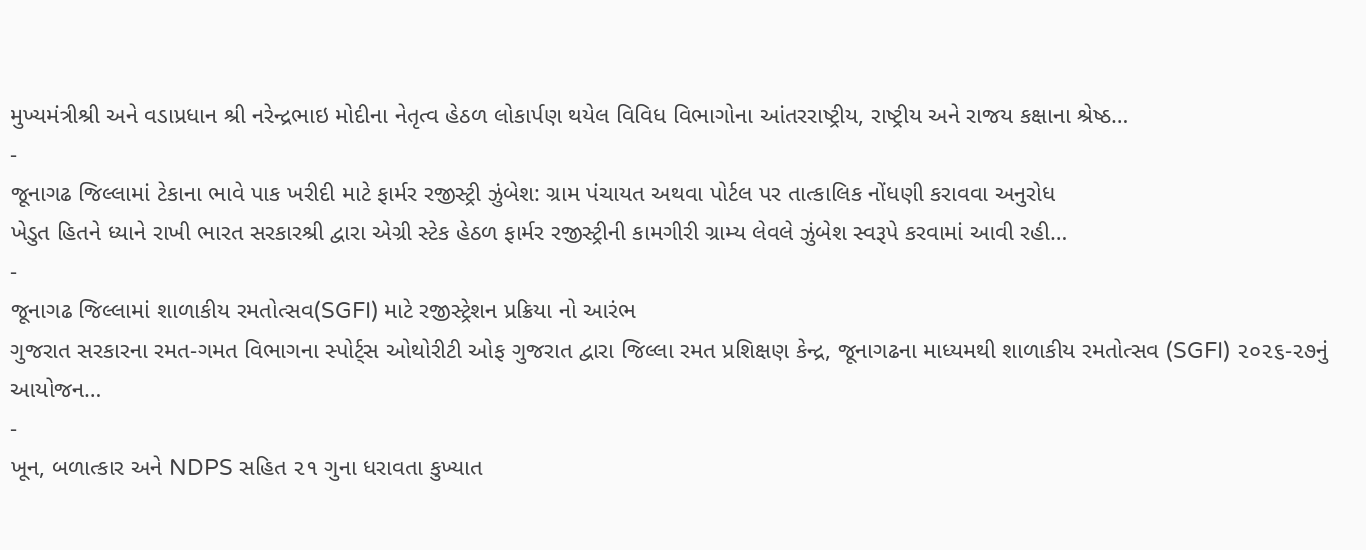મુખ્યમંત્રીશ્રી અને વડાપ્રધાન શ્રી નરેન્દ્રભાઇ મોદીના નેતૃત્વ હેઠળ લોકાર્પણ થયેલ વિવિધ વિભાગોના આંતરરાષ્ટ્રીય, રાષ્ટ્રીય અને રાજય કક્ષાના શ્રેષ્ઠ…
-
જૂનાગઢ જિલ્લામાં ટેકાના ભાવે પાક ખરીદી માટે ફાર્મર રજીસ્ટ્રી ઝુંબેશ: ગ્રામ પંચાયત અથવા પોર્ટલ પર તાત્કાલિક નોંધણી કરાવવા અનુરોધ
ખેડુત હિતને ધ્યાને રાખી ભારત સરકારશ્રી દ્વારા એગ્રી સ્ટેક હેઠળ ફાર્મર રજીસ્ટ્રીની કામગીરી ગ્રામ્ય લેવલે ઝુંબેશ સ્વરૂપે કરવામાં આવી રહી…
-
જૂનાગઢ જિલ્લામાં શાળાકીય રમતોત્સવ(SGFI) માટે રજીસ્ટ્રેશન પ્રક્રિયા નો આરંભ
ગુજરાત સરકારના રમત-ગમત વિભાગના સ્પોર્ટ્સ ઓથોરીટી ઓફ ગુજરાત દ્વારા જિલ્લા રમત પ્રશિક્ષણ કેન્દ્ર, જૂનાગઢના માધ્યમથી શાળાકીય રમતોત્સવ (SGFI) ૨૦૨૬-૨૭નું આયોજન…
-
ખૂન, બળાત્કાર અને NDPS સહિત ૨૧ ગુના ધરાવતા કુખ્યાત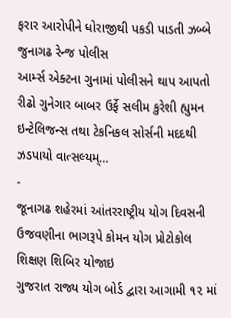ફરાર આરોપીને ધોરાજીથી પકડી પાડતી ઝબ્બે જુનાગઢ રેન્જ પોલીસ
આર્મ્સ એક્ટના ગુનામાં પોલીસને થાપ આપતો રીઢો ગુનેગાર બાબર ઉર્ફે સલીમ કુરેશી હ્યુમન ઇન્ટેલિજન્સ તથા ટેકનિકલ સોર્સની મદદથી ઝડપાયો વાત્સલ્યમ્…
-
જૂનાગઢ શહેરમાં આંતરરાષ્ટ્રીય યોગ દિવસની ઉજવણીના ભાગરૂપે કોમન યોગ પ્રોટોકોલ શિક્ષણ શિબિર યોજાઇ
ગુજરાત રાજ્ય યોગ બોર્ડ દ્વારા આગામી ૧૨ માં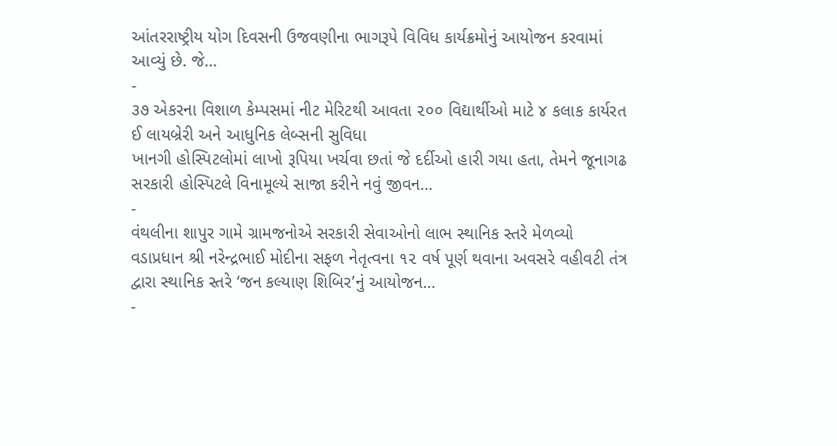આંતરરાષ્ટ્રીય યોગ દિવસની ઉજવણીના ભાગરૂપે વિવિધ કાર્યક્રમોનું આયોજન કરવામાં આવ્યું છે. જે…
-
૩૭ એકરના વિશાળ કેમ્પસમાં નીટ મેરિટથી આવતા ૨૦૦ વિદ્યાર્થીઓ માટે ૪ કલાક કાર્યરત ઈ લાયબ્રેરી અને આધુનિક લેબ્સની સુવિધા
ખાનગી હોસ્પિટલોમાં લાખો રૂપિયા ખર્ચવા છતાં જે દર્દીઓ હારી ગયા હતા, તેમને જૂનાગઢ સરકારી હોસ્પિટલે વિનામૂલ્યે સાજા કરીને નવું જીવન…
-
વંથલીના શાપુર ગામે ગ્રામજનોએ સરકારી સેવાઓનો લાભ સ્થાનિક સ્તરે મેળવ્યો
વડાપ્રધાન શ્રી નરેન્દ્રભાઈ મોદીના સફળ નેતૃત્વના ૧૨ વર્ષ પૂર્ણ થવાના અવસરે વહીવટી તંત્ર દ્વારા સ્થાનિક સ્તરે ‘જન કલ્યાણ શિબિર’નું આયોજન…
-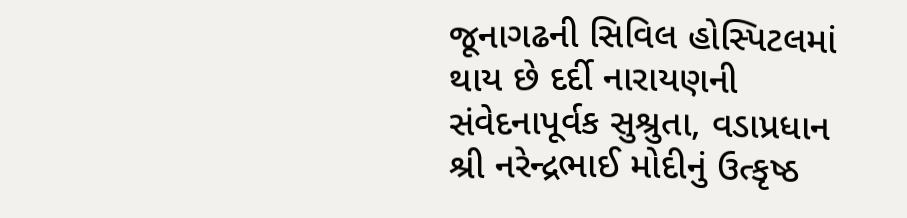જૂનાગઢની સિવિલ હોસ્પિટલમાં થાય છે દર્દી નારાયણની સંવેદનાપૂર્વક સુશ્રુતા, વડાપ્રધાન શ્રી નરેન્દ્રભાઈ મોદીનું ઉત્કૃષ્ઠ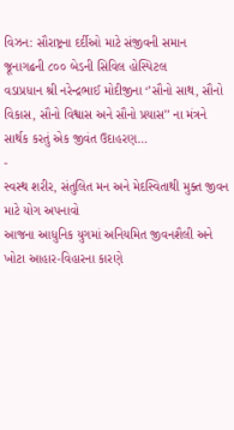વિઝન: સૌરાષ્ટ્રના દર્દીઓ માટે સંજીવની સમાન જૂનાગઢની ૮૦૦ બેડની સિવિલ હોસ્પિટલ
વડાપ્રધાન શ્રી નરેન્દ્રભાઈ મોદીજીના ‘’સૌનો સાથ, સૌનો વિકાસ, સૌનો વિશ્વાસ અને સૌનો પ્રયાસ’’ ના મંત્રને સાર્થક કરતું એક જીવંત ઉદાહરણ…
-
સ્વસ્થ શરીર, સંતુલિત મન અને મેદસ્વિતાથી મુક્ત જીવન માટે યોગ અપનાવો
આજના આધુનિક યુગમાં અનિયમિત જીવનશૈલી અને ખોટા આહાર-વિહારના કારણે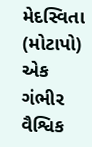મેદસ્વિતા (મોટાપો) એક ગંભીર વૈશ્વિક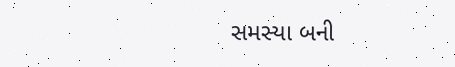સમસ્યા બની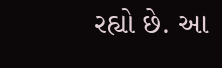રહ્યો છે. આ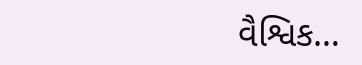વૈશ્વિક…